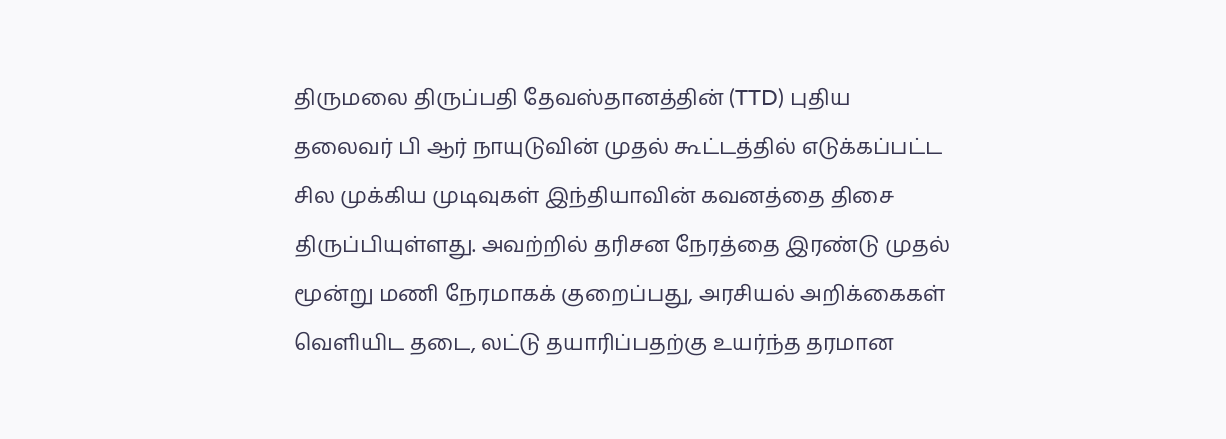திருமலை திருப்பதி தேவஸ்தானத்தின் (TTD) புதிய தலைவர் பி ஆர் நாயுடுவின் முதல் கூட்டத்தில் எடுக்கப்பட்ட சில முக்கிய முடிவுகள் இந்தியாவின் கவனத்தை திசை திருப்பியுள்ளது. அவற்றில் தரிசன நேரத்தை இரண்டு முதல் மூன்று மணி நேரமாகக் குறைப்பது, அரசியல் அறிக்கைகள் வெளியிட தடை, லட்டு தயாரிப்பதற்கு உயர்ந்த தரமான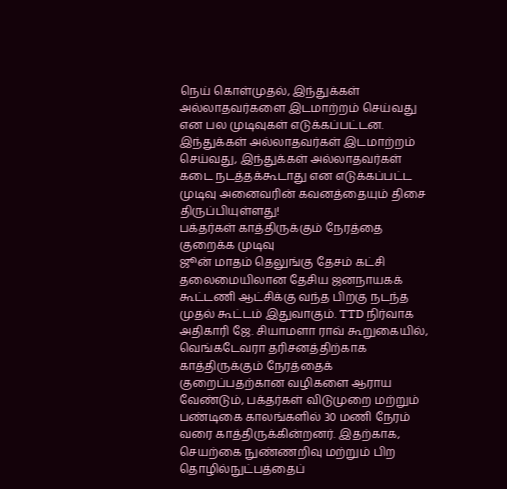நெய் கொள்முதல், இந்துக்கள் அல்லாதவர்களை இடமாற்றம் செய்வது என பல முடிவுகள் எடுக்கப்பட்டன. இந்துக்கள் அல்லாதவர்கள் இடமாற்றம் செய்வது, இந்துக்கள் அல்லாதவர்கள் கடை நடத்தக்கூடாது என எடுக்கப்பட்ட முடிவு அனைவரின் கவனத்தையும் திசை திருப்பியுள்ளது!
பக்தர்கள் காத்திருக்கும் நேரத்தை குறைக்க முடிவு
ஜூன் மாதம் தெலுங்கு தேசம் கட்சி தலைமையிலான தேசிய ஜனநாயகக் கூட்டணி ஆட்சிக்கு வந்த பிறகு நடந்த முதல் கூட்டம் இதுவாகும். TTD நிர்வாக அதிகாரி ஜே. சியாமளா ராவ் கூறுகையில், வெங்கடேவரா தரிசனத்திற்காக காத்திருக்கும் நேரத்தைக் குறைப்பதற்கான வழிகளை ஆராய வேண்டும், பக்தர்கள் விடுமுறை மற்றும் பண்டிகை காலங்களில் 30 மணி நேரம் வரை காத்திருக்கின்றனர். இதற்காக, செயற்கை நுண்ணறிவு மற்றும் பிற தொழில்நுட்பத்தைப்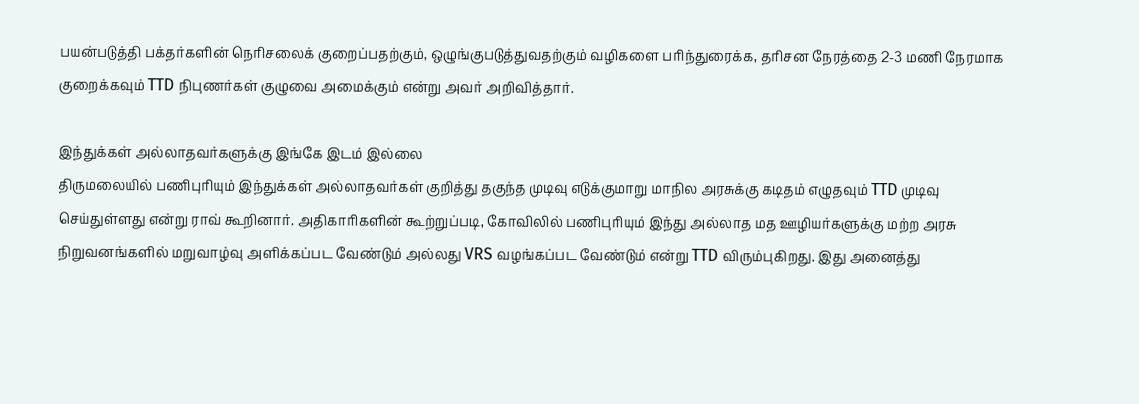பயன்படுத்தி பக்தர்களின் நெரிசலைக் குறைப்பதற்கும், ஒழுங்குபடுத்துவதற்கும் வழிகளை பரிந்துரைக்க, தரிசன நேரத்தை 2-3 மணி நேரமாக குறைக்கவும் TTD நிபுணர்கள் குழுவை அமைக்கும் என்று அவர் அறிவித்தார்.

இந்துக்கள் அல்லாதவர்களுக்கு இங்கே இடம் இல்லை
திருமலையில் பணிபுரியும் இந்துக்கள் அல்லாதவர்கள் குறித்து தகுந்த முடிவு எடுக்குமாறு மாநில அரசுக்கு கடிதம் எழுதவும் TTD முடிவு செய்துள்ளது என்று ராவ் கூறினார். அதிகாரிகளின் கூற்றுப்படி, கோவிலில் பணிபுரியும் இந்து அல்லாத மத ஊழியர்களுக்கு மற்ற அரசு நிறுவனங்களில் மறுவாழ்வு அளிக்கப்பட வேண்டும் அல்லது VRS வழங்கப்பட வேண்டும் என்று TTD விரும்புகிறது. இது அனைத்து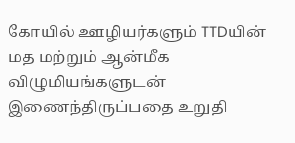கோயில் ஊழியர்களும் TTDயின் மத மற்றும் ஆன்மீக விழுமியங்களுடன் இணைந்திருப்பதை உறுதி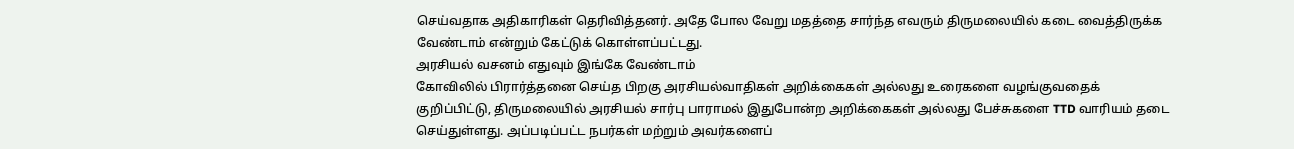செய்வதாக அதிகாரிகள் தெரிவித்தனர். அதே போல வேறு மதத்தை சார்ந்த எவரும் திருமலையில் கடை வைத்திருக்க வேண்டாம் என்றும் கேட்டுக் கொள்ளப்பட்டது.
அரசியல் வசனம் எதுவும் இங்கே வேண்டாம்
கோவிலில் பிரார்த்தனை செய்த பிறகு அரசியல்வாதிகள் அறிக்கைகள் அல்லது உரைகளை வழங்குவதைக் குறிப்பிட்டு, திருமலையில் அரசியல் சார்பு பாராமல் இதுபோன்ற அறிக்கைகள் அல்லது பேச்சுகளை TTD வாரியம் தடை செய்துள்ளது. அப்படிப்பட்ட நபர்கள் மற்றும் அவர்களைப்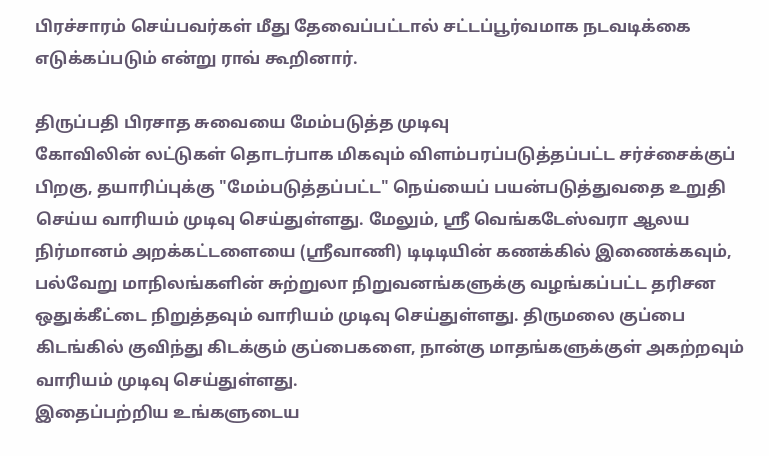பிரச்சாரம் செய்பவர்கள் மீது தேவைப்பட்டால் சட்டப்பூர்வமாக நடவடிக்கை எடுக்கப்படும் என்று ராவ் கூறினார்.

திருப்பதி பிரசாத சுவையை மேம்படுத்த முடிவு
கோவிலின் லட்டுகள் தொடர்பாக மிகவும் விளம்பரப்படுத்தப்பட்ட சர்ச்சைக்குப் பிறகு, தயாரிப்புக்கு "மேம்படுத்தப்பட்ட" நெய்யைப் பயன்படுத்துவதை உறுதி செய்ய வாரியம் முடிவு செய்துள்ளது. மேலும், ஸ்ரீ வெங்கடேஸ்வரா ஆலய நிர்மானம் அறக்கட்டளையை (ஸ்ரீவாணி) டிடிடியின் கணக்கில் இணைக்கவும், பல்வேறு மாநிலங்களின் சுற்றுலா நிறுவனங்களுக்கு வழங்கப்பட்ட தரிசன ஒதுக்கீட்டை நிறுத்தவும் வாரியம் முடிவு செய்துள்ளது. திருமலை குப்பை கிடங்கில் குவிந்து கிடக்கும் குப்பைகளை, நான்கு மாதங்களுக்குள் அகற்றவும் வாரியம் முடிவு செய்துள்ளது.
இதைப்பற்றிய உங்களுடைய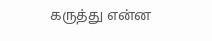கருத்து என்ன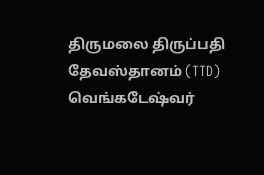திருமலை திருப்பதி தேவஸ்தானம் (TTD) வெங்கடேஷ்வர்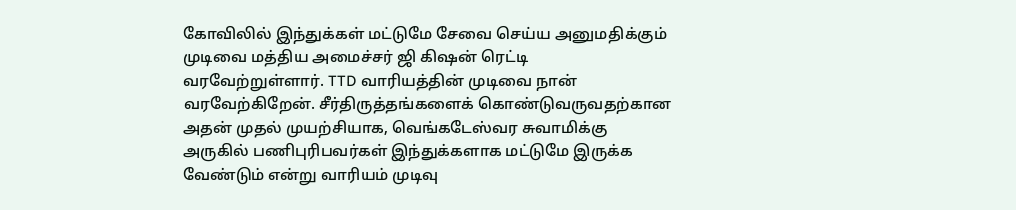கோவிலில் இந்துக்கள் மட்டுமே சேவை செய்ய அனுமதிக்கும் முடிவை மத்திய அமைச்சர் ஜி கிஷன் ரெட்டி வரவேற்றுள்ளார். TTD வாரியத்தின் முடிவை நான் வரவேற்கிறேன். சீர்திருத்தங்களைக் கொண்டுவருவதற்கான அதன் முதல் முயற்சியாக, வெங்கடேஸ்வர சுவாமிக்கு அருகில் பணிபுரிபவர்கள் இந்துக்களாக மட்டுமே இருக்க வேண்டும் என்று வாரியம் முடிவு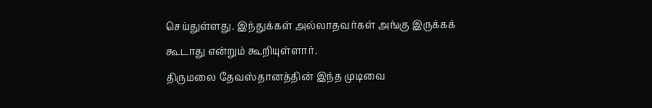செய்துள்ளது. இந்துக்கள் அல்லாதவர்கள் அங்கு இருக்கக் கூடாது என்றும் கூறியுள்ளார்.
திருமலை தேவஸ்தானத்தின் இந்த முடிவை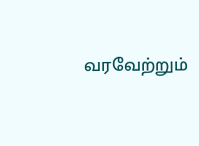வரவேற்றும்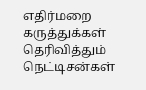எதிர்மறை கருத்துக்கள் தெரிவித்தும் நெட்டிசன்கள்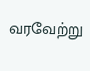வரவேற்று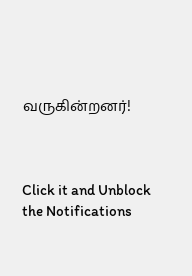வருகின்றனர்!



Click it and Unblock the Notifications